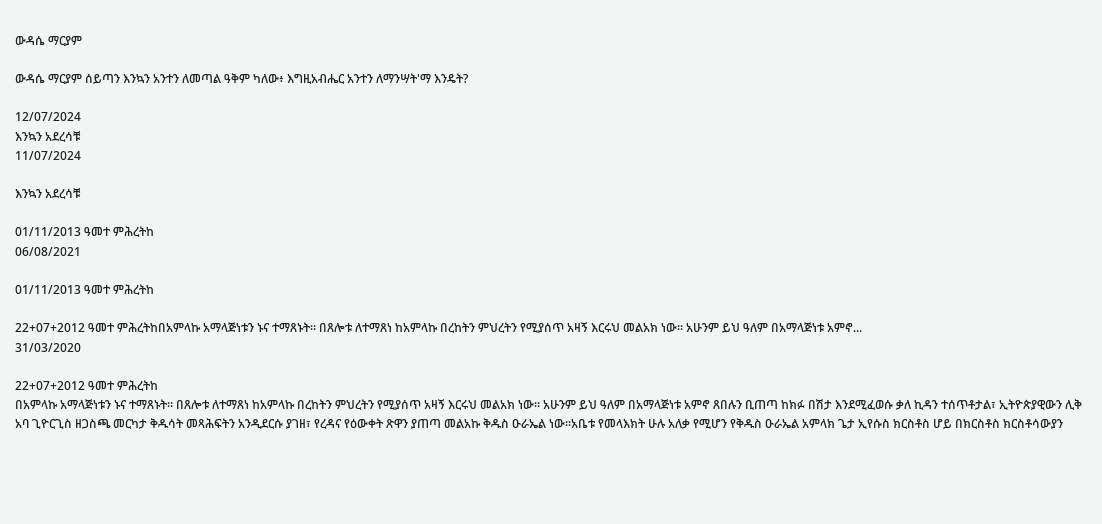ውዳሴ ማርያም

ውዳሴ ማርያም ሰይጣን እንኳን አንተን ለመጣል ዓቅም ካለው፥ እግዚአብሔር አንተን ለማንሣት'ማ እንዴት?

12/07/2024
እንኳን አደረሳቹ
11/07/2024

እንኳን አደረሳቹ

01/11/2013 ዓመተ ምሕረትከ
06/08/2021

01/11/2013 ዓመተ ምሕረትከ

22+07+2012 ዓመተ ምሕረትከበአምላኩ አማላጅነቱን ኑና ተማጸኑት። በጸሎቱ ለተማጸነ ከአምላኩ በረከትን ምህረትን የሚያሰጥ አዛኝ እርሩህ መልአክ ነው። አሁንም ይህ ዓለም በአማላጅነቱ አምኖ...
31/03/2020

22+07+2012 ዓመተ ምሕረትከ
በአምላኩ አማላጅነቱን ኑና ተማጸኑት። በጸሎቱ ለተማጸነ ከአምላኩ በረከትን ምህረትን የሚያሰጥ አዛኝ እርሩህ መልአክ ነው። አሁንም ይህ ዓለም በአማላጅነቱ አምኖ ጸበሉን ቢጠጣ ከክፉ በሽታ እንደሚፈወሱ ቃለ ኪዳን ተሰጥቶታል፣ ኢትዮጵያዊውን ሊቅ አባ ጊዮርጊስ ዘጋስጫ መርካታ ቅዱሳት መጻሕፍትን አንዲደርሱ ያገዘ፣ የረዳና የዕውቀት ጽዋን ያጠጣ መልአኩ ቅዱስ ዑራኤል ነው፡፡አቤቱ የመላእክት ሁሉ አለቃ የሚሆን የቅዱስ ዑራኤል አምላክ ጌታ ኢየሱስ ክርስቶስ ሆይ በክርስቶስ ክርስቶሳውያን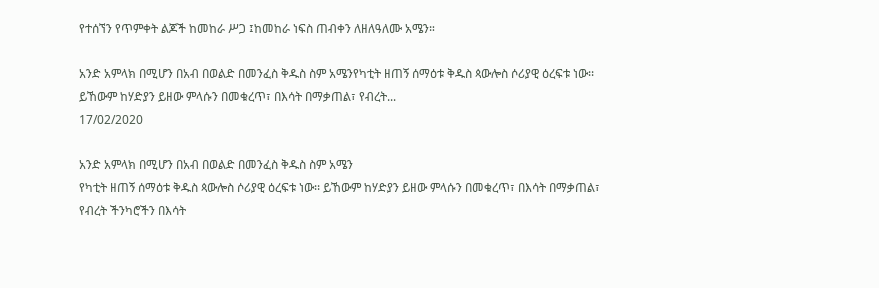የተሰኘን የጥምቀት ልጆች ከመከራ ሥጋ ፤ከመከራ ነፍስ ጠብቀን ለዘለዓለሙ አሜን።

አንድ አምላክ በሚሆን በአብ በወልድ በመንፈስ ቅዱስ ስም አሜንየካቲት ዘጠኝ ሰማዕቱ ቅዱስ ጳውሎስ ሶሪያዊ ዕረፍቱ ነው፡፡ ይኸውም ከሃድያን ይዘው ምላሱን በመቁረጥ፣ በእሳት በማቃጠል፣ የብረት...
17/02/2020

አንድ አምላክ በሚሆን በአብ በወልድ በመንፈስ ቅዱስ ስም አሜን
የካቲት ዘጠኝ ሰማዕቱ ቅዱስ ጳውሎስ ሶሪያዊ ዕረፍቱ ነው፡፡ ይኸውም ከሃድያን ይዘው ምላሱን በመቁረጥ፣ በእሳት በማቃጠል፣ የብረት ችንካሮችን በእሳት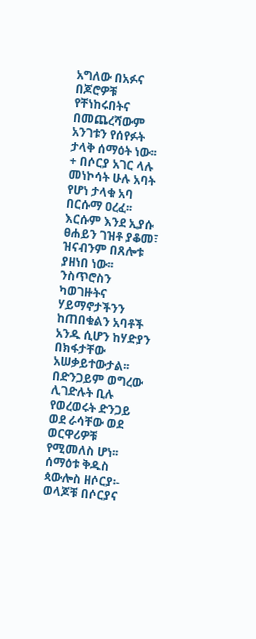አግለው በአፉና በጆሮዎቹ የቸነከሩበትና በመጨረሻውም አንገቱን የሰየፉት ታላቅ ሰማዕት ነው፡፡
+ በሶርያ አገር ላሉ መነኮሳት ሁሉ አባት የሆነ ታላቁ አባ በርሱማ ዐረፈ፡፡ እርሱም እንደ ኢያሱ ፀሐይን ገዝቶ ያቆመ፣ ዝናብንም በጸሎቱ ያዘነበ ነው፡፡ ንስጥሮስን ካወገዙትና ሃይማኖታችንን ከጠበቁልን አባቶች አንዱ ሲሆን ከሃድያን በክፋታቸው አሠቃይተውታል፡፡ በድንጋይም ወግረው ሊገድሉት ቢሉ የወረወሩት ድንጋይ ወደ ራሳቸው ወደ ወርዋሪዎቹ የሚመለስ ሆነ፡፡
ሰማዕቱ ቅዱስ ጳውሎስ ዘሶርያ፡- ወላጆቹ በሶርያና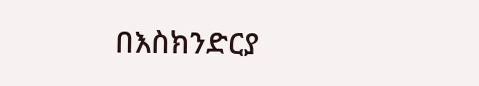በእስክንድርያ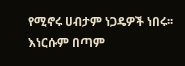የሚኖሩ ሀብታም ነጋዴዎች ነበሩ፡፡ እነርሱም በጣም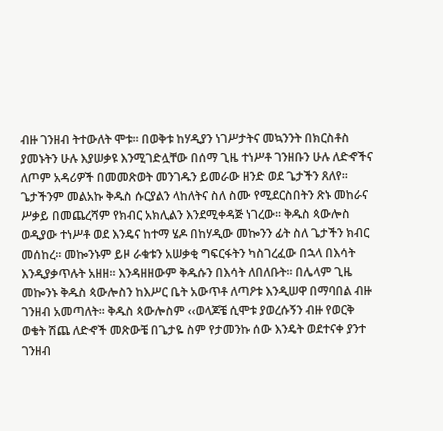ብዙ ገንዘብ ትተውለት ሞቱ፡፡ በወቅቱ ከሃዲያን ነገሥታትና መኳንንት በክርስቶስ ያመኑትን ሁሉ እያሠቃዩ እንሚገድሏቸው በሰማ ጊዜ ተነሥቶ ገንዘቡን ሁሉ ለድኆችና ለጦም አዳሪዎች በመመጽወት መንገዱን ይመራው ዘንድ ወደ ጌታችን ጸለየ፡፡
ጌታችንም መልአኩ ቅዱስ ሱርያልን ላከለትና ስለ ስሙ የሚደርስበትን ጽኑ መከራና ሥቃይ በመጨረሻም የክብር አክሊልን እንደሚቀዳጅ ነገረው፡፡ ቅዱስ ጳውሎስ ወዲያው ተነሥቶ ወደ እንዴና ከተማ ሄዶ በከሃዲው መኰንን ፊት ስለ ጌታችን ክብር መሰከረ፡፡ መኰንኑም ይዞ ራቁቱን አሠቃቂ ግፍርፋትን ካስገረፈው በኋላ በእሳት እንዲያቃጥሉት አዘዘ፡፡ እንዳዘዘውም ቅዱሱን በእሳት ለበለቡት፡፡ በሌላም ጊዜ መኰንኑ ቅዱስ ጳውሎስን ከእሥር ቤት አውጥቶ ለጣዖቱ እንዲሠዋ በማባበል ብዙ ገንዘብ አመጣለት፡፡ ቅዱስ ጳውሎስም ‹‹ወላጆቼ ሲሞቱ ያወረሱኝን ብዙ የወርቅ ወቄት ሽጨ ለድኆች መጽውቼ በጌታዬ ስም የታመንኩ ሰው እንዴት ወደተናቀ ያንተ ገንዘብ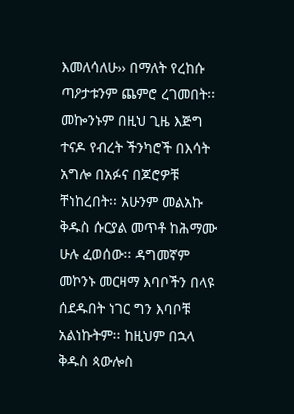እመለሳለሁ›› በማለት የረከሱ ጣዖታቱንም ጨምሮ ረገመበት፡፡ መኰንኑም በዚህ ጊዜ እጅግ ተናዶ የብረት ችንካሮች በእሳት አግሎ በአፉና በጆሮዎቹ ቸነከረበት፡፡ አሁንም መልአኩ ቅዱስ ሱርያል መጥቶ ከሕማሙ ሁሉ ፈወሰው፡፡ ዳግመኛም መኮንኑ መርዛማ እባቦችን በላዩ ሰደዱበት ነገር ግን እባቦቹ አልነኩትም፡፡ ከዚህም በኋላ ቅዱስ ጳውሎስ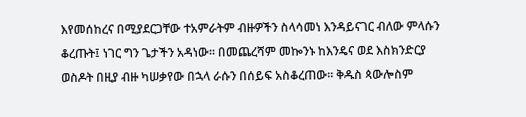እየመሰከረና በሚያደርጋቸው ተአምራትም ብዙዎችን ስላሳመነ እንዳይናገር ብለው ምላሱን ቆረጡት፤ ነገር ግን ጌታችን አዳነው፡፡ በመጨረሻም መኰንኑ ከእንዴና ወደ እስክንድርያ ወስዶት በዚያ ብዙ ካሠቃየው በኋላ ራሱን በሰይፍ አስቆረጠው፡፡ ቅዱስ ጳውሎስም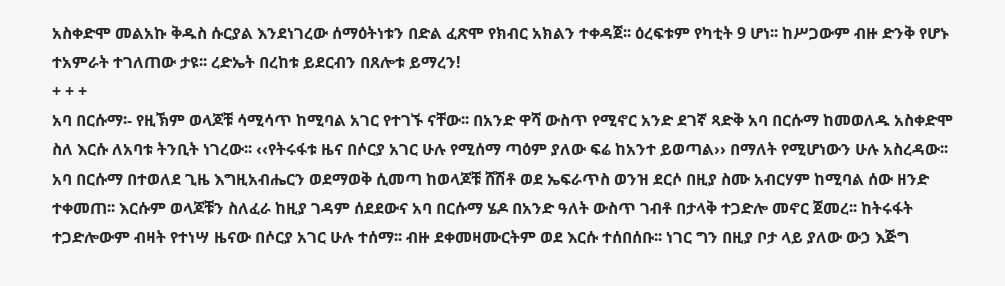አስቀድሞ መልአኩ ቅዱስ ሱርያል እንደነገረው ሰማዕትነቱን በድል ፈጽሞ የክብር አክልን ተቀዳጀ፡፡ ዕረፍቱም የካቲት 9 ሆነ፡፡ ከሥጋውም ብዙ ድንቅ የሆኑ ተአምራት ተገለጠው ታዩ፡፡ ረድኤት በረከቱ ይደርብን በጸሎቱ ይማረን!
+ + +
አባ በርሱማ፡- የዚኽም ወላጆቹ ሳሚሳጥ ከሚባል አገር የተገኙ ናቸው፡፡ በአንድ ዋሻ ውስጥ የሚኖር አንድ ደገኛ ጻድቅ አባ በርሱማ ከመወለዱ አስቀድሞ ስለ እርሱ ለአባቱ ትንቢት ነገረው፡፡ ‹‹የትሩፋቱ ዜና በሶርያ አገር ሁሉ የሚሰማ ጣዕም ያለው ፍሬ ከአንተ ይወጣል›› በማለት የሚሆነውን ሁሉ አስረዳው፡፡
አባ በርሱማ በተወለደ ጊዜ እግዚአብሔርን ወደማወቅ ሲመጣ ከወላጆቹ ሸሽቶ ወደ ኤፍራጥስ ወንዝ ደርሶ በዚያ ስሙ አብርሃም ከሚባል ሰው ዘንድ ተቀመጠ፡፡ እርሱም ወላጆቹን ስለፈራ ከዚያ ገዳም ሰደደውና አባ በርሱማ ሄዶ በአንድ ዓለት ውስጥ ገብቶ በታላቅ ተጋድሎ መኖር ጀመረ፡፡ ከትሩፋት ተጋድሎውም ብዛት የተነሣ ዜናው በሶርያ አገር ሁሉ ተሰማ፡፡ ብዙ ደቀመዛሙርትም ወደ እርሱ ተሰበሰቡ፡፡ ነገር ግን በዚያ ቦታ ላይ ያለው ውኃ እጅግ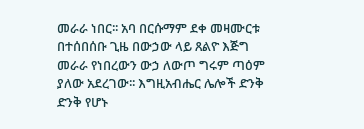መራራ ነበር፡፡ አባ በርሱማም ደቀ መዛሙርቱ በተሰበሰቡ ጊዜ በውኃው ላይ ጸልዮ እጅግ መራራ የነበረውን ውኃ ለውጦ ግሩም ጣዕም ያለው አደረገው፡፡ እግዚአብሔር ሌሎች ድንቅ ድንቅ የሆኑ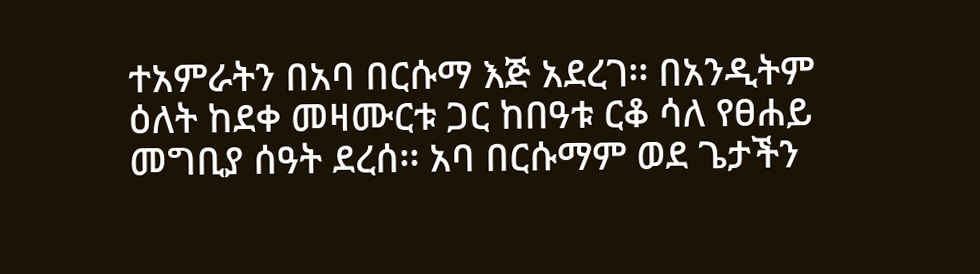ተአምራትን በአባ በርሱማ እጅ አደረገ፡፡ በአንዲትም ዕለት ከደቀ መዛሙርቱ ጋር ከበዓቱ ርቆ ሳለ የፀሐይ መግቢያ ሰዓት ደረሰ፡፡ አባ በርሱማም ወደ ጌታችን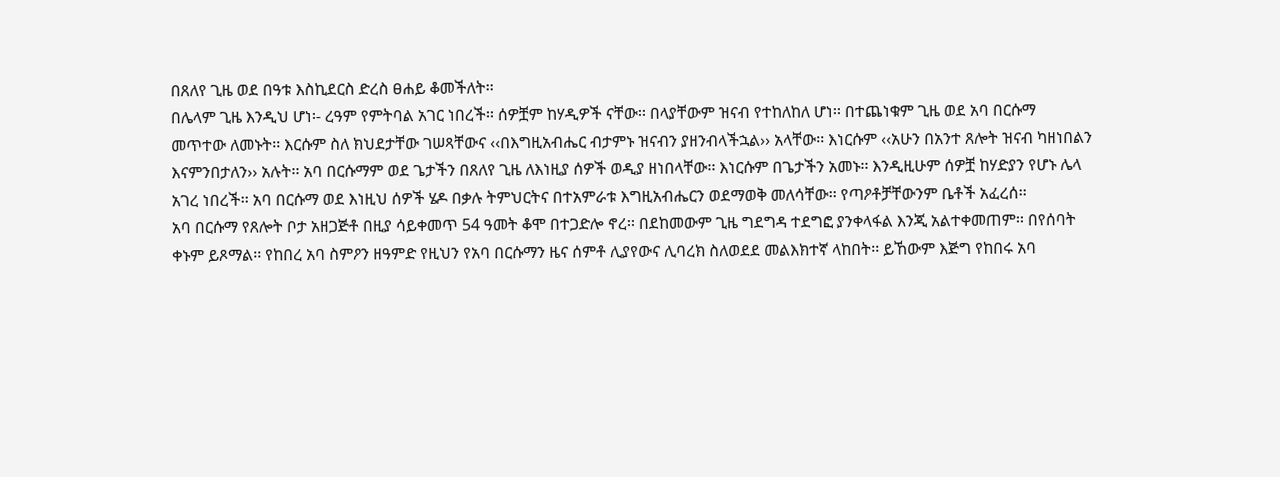በጸለየ ጊዜ ወደ በዓቱ እስኪደርስ ድረስ ፀሐይ ቆመችለት፡፡
በሌላም ጊዜ እንዲህ ሆነ፡- ረዓም የምትባል አገር ነበረች፡፡ ሰዎቿም ከሃዲዎች ናቸው፡፡ በላያቸውም ዝናብ የተከለከለ ሆነ፡፡ በተጨነቁም ጊዜ ወደ አባ በርሱማ መጥተው ለመኑት፡፡ እርሱም ስለ ክህደታቸው ገሠጻቸውና ‹‹በእግዚአብሔር ብታምኑ ዝናብን ያዘንብላችኋል›› አላቸው፡፡ እነርሱም ‹‹አሁን በአንተ ጸሎት ዝናብ ካዘነበልን እናምንበታለን›› አሉት፡፡ አባ በርሱማም ወደ ጌታችን በጸለየ ጊዜ ለእነዚያ ሰዎች ወዲያ ዘነበላቸው፡፡ እነርሱም በጌታችን አመኑ፡፡ እንዲዚሁም ሰዎቿ ከሃድያን የሆኑ ሌላ አገረ ነበረች፡፡ አባ በርሱማ ወደ እነዚህ ሰዎች ሄዶ በቃሉ ትምህርትና በተአምራቱ እግዚአብሔርን ወደማወቅ መለሳቸው፡፡ የጣዖቶቻቸውንም ቤቶች አፈረሰ፡፡
አባ በርሱማ የጸሎት ቦታ አዘጋጅቶ በዚያ ሳይቀመጥ 54 ዓመት ቆሞ በተጋድሎ ኖረ፡፡ በደከመውም ጊዜ ግደግዳ ተደግፎ ያንቀላፋል እንጂ አልተቀመጠም፡፡ በየሰባት ቀኑም ይጾማል፡፡ የከበረ አባ ስምዖን ዘዓምድ የዚህን የአባ በርሱማን ዜና ሰምቶ ሊያየውና ሊባረክ ስለወደደ መልእክተኛ ላከበት፡፡ ይኸውም እጅግ የከበሩ አባ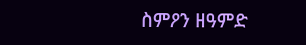ስምዖን ዘዓምድ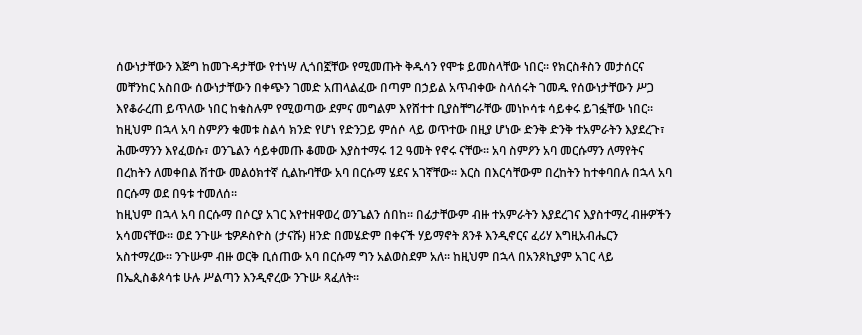ሰውነታቸውን እጅግ ከመጉዳታቸው የተነሣ ሊጎበኟቸው የሚመጡት ቅዱሳን የሞቱ ይመስላቸው ነበር፡፡ የክርስቶስን መታሰርና መቸንከር አስበው ሰውነታቸውን በቀጭን ገመድ አጠላልፈው በጣም በኃይል አጥብቀው ስላሰሩት ገመዱ የሰውነታቸውን ሥጋ እየቆራረጠ ይጥለው ነበር ከቁስሉም የሚወጣው ደምና መግልም እየሸተተ ቢያስቸግራቸው መነኮሳቱ ሳይቀሩ ይገፏቸው ነበር፡፡ ከዚህም በኋላ አባ ስምዖን ቁመቱ ስልሳ ክንድ የሆነ የድንጋይ ምሰሶ ላይ ወጥተው በዚያ ሆነው ድንቅ ድንቅ ተአምራትን እያደረጉ፣ ሕሙማንን እየፈወሱ፣ ወንጌልን ሳይቀመጡ ቆመው እያስተማሩ 12 ዓመት የኖሩ ናቸው፡፡ አባ ስምዖን አባ መርሱማን ለማየትና በረከትን ለመቀበል ሽተው መልዕክተኛ ሲልኩባቸው አባ በርሱማ ሄደና አገኛቸው፡፡ እርስ በእርሳቸውም በረከትን ከተቀባበሉ በኋላ አባ በርሱማ ወደ በዓቱ ተመለሰ፡፡
ከዚህም በኋላ አባ በርሱማ በሶርያ አገር እየተዘዋወረ ወንጌልን ሰበከ፡፡ በፊታቸውም ብዙ ተአምራትን እያደረገና እያስተማረ ብዙዎችን አሳመናቸው፡፡ ወደ ንጉሡ ቴዎዶስዮስ (ታናሹ) ዘንድ በመሄድም በቀናች ሃይማኖት ጸንቶ እንዲኖርና ፈሪሃ እግዚአብሔርን አስተማረው፡፡ ንጉሡም ብዙ ወርቅ ቢሰጠው አባ በርሱማ ግን አልወስደም አለ፡፡ ከዚህም በኋላ በአንጾኪያም አገር ላይ በኤጲስቆጶሳቱ ሁሉ ሥልጣን እንዲኖረው ንጉሡ ጻፈለት፡፡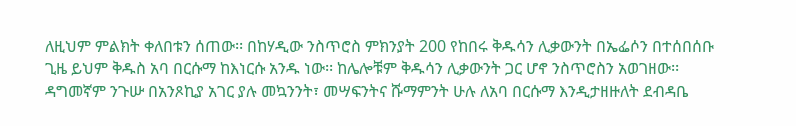ለዚህም ምልክት ቀለበቱን ሰጠው፡፡ በከሃዲው ንስጥሮስ ምክንያት 200 የከበሩ ቅዱሳን ሊቃውንት በኤፌሶን በተሰበሰቡ ጊዜ ይህም ቅዱስ አባ በርሱማ ከእነርሱ አንዱ ነው፡፡ ከሌሎቹም ቅዱሳን ሊቃውንት ጋር ሆኖ ንስጥሮስን አወገዘው፡፡ ዳግመኛም ንጉሡ በአንጾኪያ አገር ያሉ መኳንንት፣ መሣፍንትና ሹማምንት ሁሉ ለአባ በርሱማ እንዲታዘዙለት ደብዳቤ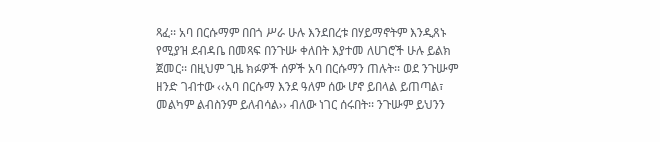ጻፈ፡፡ አባ በርሱማም በበጎ ሥራ ሁሉ እንደበረቱ በሃይማኖትም እንዲጸኑ የሚያዝ ደብዳቤ በመጻፍ በንጉሡ ቀለበት እያተመ ለሀገሮች ሁሉ ይልክ ጀመር፡፡ በዚህም ጊዜ ክፉዎች ሰዎች አባ በርሱማን ጠሉት፡፡ ወደ ንጉሡም ዘንድ ገብተው ‹‹አባ በርሱማ እንደ ዓለም ሰው ሆኖ ይበላል ይጠጣል፣ መልካም ልብስንም ይለብሳል›› ብለው ነገር ሰሩበት፡፡ ንጉሡም ይህንን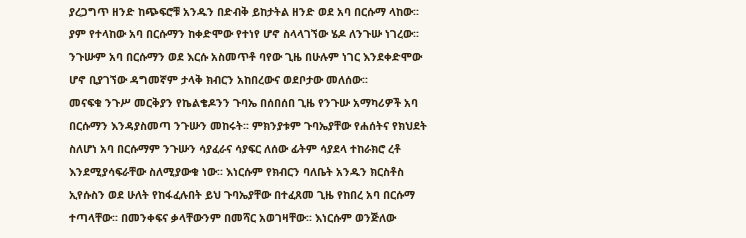ያረጋግጥ ዘንድ ከጭፍሮቹ አንዱን በድብቅ ይከታትል ዘንድ ወደ አባ በርሱማ ላከው፡፡ ያም የተላከው አባ በርሱማን ከቀድሞው የተነየ ሆኖ ስላላገኘው ሄዶ ለንጉሡ ነገረው፡፡ ንጉሡም አባ በርሱማን ወደ እርሱ አስመጥቶ ባየው ጊዜ በሁሉም ነገር እንደቀድሞው ሆኖ ቢያገኘው ዳግመኛም ታላቅ ክብርን አከበረውና ወደቦታው መለሰው፡፡
መናፍቁ ንጉሥ መርቅያን የኬልቄዶንን ጉባኤ በሰበሰበ ጊዜ የንጉሡ አማካሪዎች አባ በርሱማን እንዳያስመጣ ንጉሡን መከሩት፡፡ ምክንያቱም ጉባኤያቸው የሐሰትና የክህደት ስለሆነ አባ በርሱማም ንጉሡን ሳያፈራና ሳያፍር ለሰው ፊትም ሳያደላ ተከራክሮ ረቶ እንደሚያሳፍራቸው ስለሚያውቁ ነው፡፡ እነርሱም የክብርን ባለቤት አንዱን ክርስቶስ ኢየሱስን ወደ ሁለት የከፋፈሉበት ይህ ጉባኤያቸው በተፈጸመ ጊዜ የከበረ አባ በርሱማ ተጣላቸው፡፡ በመንቀፍና ቃላቸውንም በመሻር አወገዛቸው፡፡ እነርሱም ወንጅለው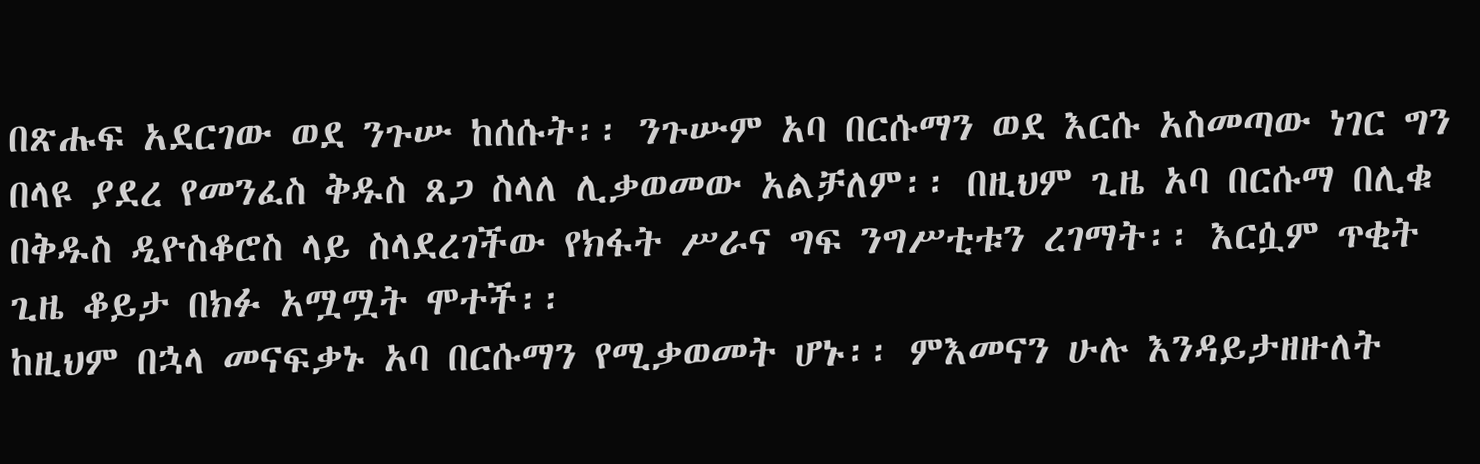በጽሑፍ አደርገው ወደ ንጉሡ ከሰሱት፡፡ ንጉሡም አባ በርሱማን ወደ እርሱ አስመጣው ነገር ግን በላዩ ያደረ የመንፈስ ቅዱስ ጸጋ ስላለ ሊቃወመው አልቻለም፡፡ በዚህም ጊዜ አባ በርሱማ በሊቁ በቅዱስ ዲዮስቆሮስ ላይ ስላደረገችው የክፋት ሥራና ግፍ ንግሥቲቱን ረገማት፡፡ እርሷም ጥቂት ጊዜ ቆይታ በክፉ አሟሟት ሞተች፡፡
ከዚህም በኋላ መናፍቃኑ አባ በርሱማን የሚቃወመት ሆኑ፡፡ ምእመናን ሁሉ እንዳይታዘዙለት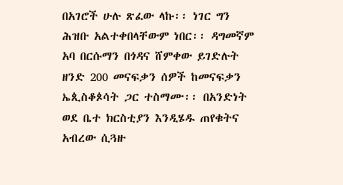በአገሮች ሁሉ ጽፈው ላኩ፡፡ ነገር ግን ሕዝቡ አልተቀበላቸውም ነበር፡፡ ዳግመኛም አባ በርሱማን በጎዳና ሸምቀው ይገድሉት ዘንድ 200 መናፍቃን ሰዎች ከመናፍቃን ኤጲስቆጶሳት ጋር ተስማሙ፡፡ በአንድነት ወደ ቤተ ክርስቲያን እንዲሄዱ ጠየቁትና አብረው ሲጓዙ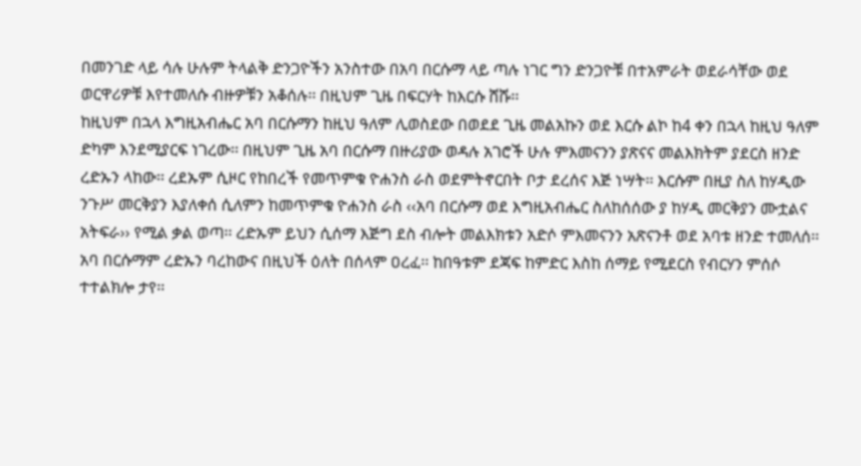በመንገድ ላይ ሳሉ ሁሉም ትላልቅ ድንጋዮችን አንስተው በአባ በርሱማ ላይ ጣሉ ነገር ግን ድንጋዮቹ በተአምራት ወደራሳቸው ወደ ወርዋሪዎቹ እየተመለሱ ብዙዎቹን አቆሰሉ፡፡ በዚህም ጊዜ በፍርሃት ከእርሱ ሸሹ፡፡
ከዚህም በኋላ እግዚአብሔር አባ በርሱማን ከዚህ ዓለም ሊወስደው በወደደ ጊዜ መልአኩን ወደ እርሱ ልኮ ከ4 ቀን በኋላ ከዚህ ዓለም ድካም እንደሚያርፍ ነገረው፡፡ በዚህም ጊዜ አባ በርሱማ በዙሪያው ወዳሉ አገሮች ሁሉ ምእመናንን ያጽናና መልእክትም ያደርስ ዘንድ ረድኡን ላከው፡፡ ረደኡም ሲዞር የከበረች የመጥምቁ ዮሐንስ ራስ ወደምትኖርበት ቦታ ደረሰና እጅ ነሣት፡፡ እርሱም በዚያ ስለ ከሃዲው ንጉሥ መርቅያን እያለቀሰ ሲለምን ከመጥምቁ ዮሐንስ ራስ ‹‹አባ በርሱማ ወደ እግዚአብሔር ስለከሰሰው ያ ከሃዲ መርቅያን ሙቷልና አትፍራ›› የሚል ቃል ወጣ፡፡ ረድኡም ይህን ሲሰማ እጅግ ደስ ብሎት መልእክቱን አድሶ ምእመናንን አጽናንቶ ወደ አባቱ ዘንድ ተመለሰ፡፡ አባ በርሱማም ረድኡን ባረከውና በዚህች ዕለት በሰላም ዐረፈ፡፡ ከበዓቱም ደጃፍ ከምድር እስከ ሰማይ የሚደርስ የብርሃን ምሰሶ ተተልክሎ ታየ፡፡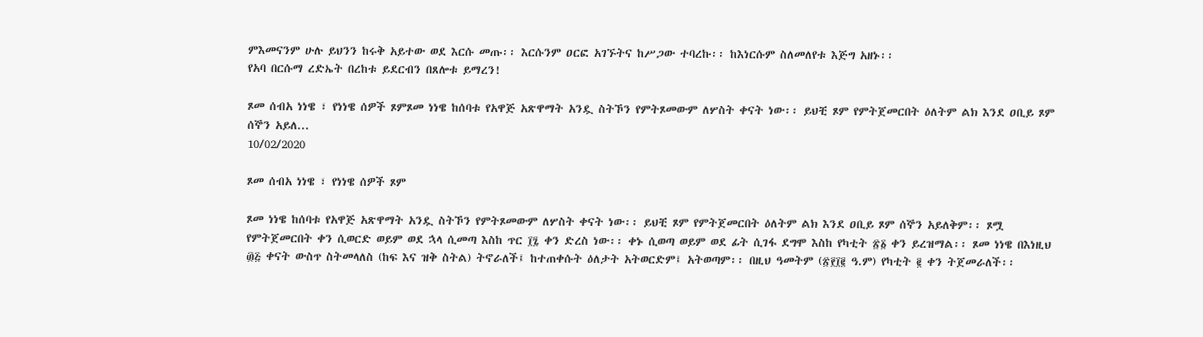ምእመናንም ሁሉ ይህንን ከሩቅ አይተው ወደ እርሱ መጡ፡፡ እርሱንም ዐርፎ አገኙትና ከሥጋው ተባረኩ፡፡ ከእነርሱም ስለመለየቱ እጅግ አዘኑ፡፡
የአባ በርሱማ ረድኤት በረከቱ ይደርብን በጸሎቱ ይማረን!

ጾመ ሰብአ ነነዌ ፣ የነነዌ ሰዎች ጾምጾመ ነነዌ ከሰባቱ የአዋጅ አጽዋማት አንዷ ስትኾን የምትጾመውም ለሦስት ቀናት ነው፡፡ ይህቺ ጾም የምትጀመርበት ዕለትም ልክ እንደ ዐቢይ ጾም ሰኞን አይለ...
10/02/2020

ጾመ ሰብአ ነነዌ ፣ የነነዌ ሰዎች ጾም

ጾመ ነነዌ ከሰባቱ የአዋጅ አጽዋማት አንዷ ስትኾን የምትጾመውም ለሦስት ቀናት ነው፡፡ ይህቺ ጾም የምትጀመርበት ዕለትም ልክ እንደ ዐቢይ ጾም ሰኞን አይለቅም፡፡ ጾሟ የምትጀመርበት ቀን ሲወርድ ወይም ወደ ኋላ ሲመጣ እስከ ጥር ፲፯ ቀን ድረስ ነው፡፡ ቀኑ ሲወጣ ወይም ወደ ፊት ሲገፋ ደግሞ እስከ የካቲት ፳፩ ቀን ይረዝማል፡፡ ጾመ ነነዌ በእነዚህ ፴፭ ቀናት ውስጥ ስትመላለስ (ከፍ እና ዝቅ ስትል) ትኖራለች፤ ከተጠቀሱት ዕለታት አትወርድም፤ አትወጣም፡፡ በዚህ ዓመትም (፳፻፲፪ ዓ.ም) የካቲት ፪ ቀን ትጀመራለች፡፡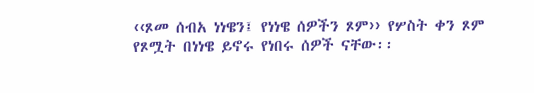‹‹ጾመ ሰብአ ነነዌን፤ የነነዌ ሰዎችን ጾም›› የሦስት ቀን ጾም የጾሟት በነነዌ ይኖሩ የነበሩ ሰዎች ናቸው፡፡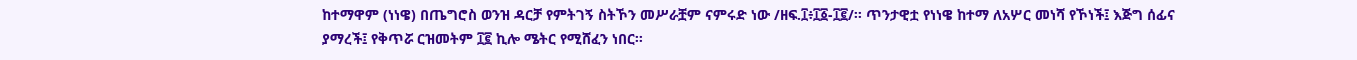ከተማዋም (ነነዌ) በጤግሮስ ወንዝ ዳርቻ የምትገኝ ስትኾን መሥራቿም ናምሩድ ነው /ዘፍ.፲፥፲፩-፲፪/፡፡ ጥንታዊቷ የነነዌ ከተማ ለአሦር መነሻ የኾነች፤ እጅግ ሰፊና ያማረች፤ የቅጥሯ ርዝመትም ፲፪ ኪሎ ሜትር የሚሸፈን ነበር፡፡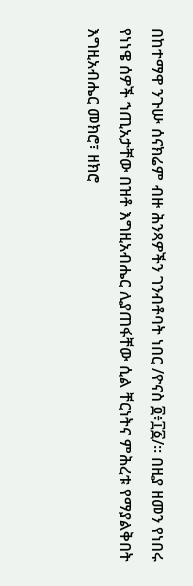በከተማዋ ንጉሡ ሰናክሬም ብዙ ሕንጻዎችን ገንብቶባት ነበር /ዮናስ ፬፥፲፩/፡፡ በዚያ ዘመን የነበሩ የነነዌ ሰዎች ኀጢአታቸው በዝቶ እግዚአብሔር ሊያጠፋቸው ሲል ቸርነትና ምሕረቱ የማያልቅበት እግዚአብሔር መክሮ፣ ዘክሮ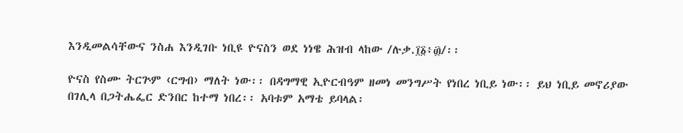እንዲመልሳቸውና ንስሐ እንዲገቡ ነቢዩ ዮናስን ወደ ነነዌ ሕዝብ ላከው /ሉቃ.፲፩፥፴/፡፡

ዮናስ የስሙ ትርጕም ‹ርግብ› ማለት ነው፡፡ በዳግማዊ ኢዮርብዓም ዘመነ መንግሥት የነበረ ነቢይ ነው፡፡ ይህ ነቢይ መኖሪያው በገሊላ በጋትሔፌር ድንበር ከተማ ነበረ፡፡ አባቱም አማቴ ይባላል፡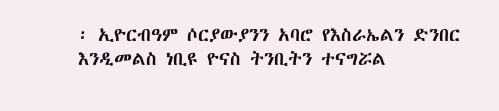፡ ኢዮርብዓም ሶርያውያንን አባሮ የእስራኤልን ድንበር እንዲመልስ ነቢዩ ዮናስ ትንቢትን ተናግሯል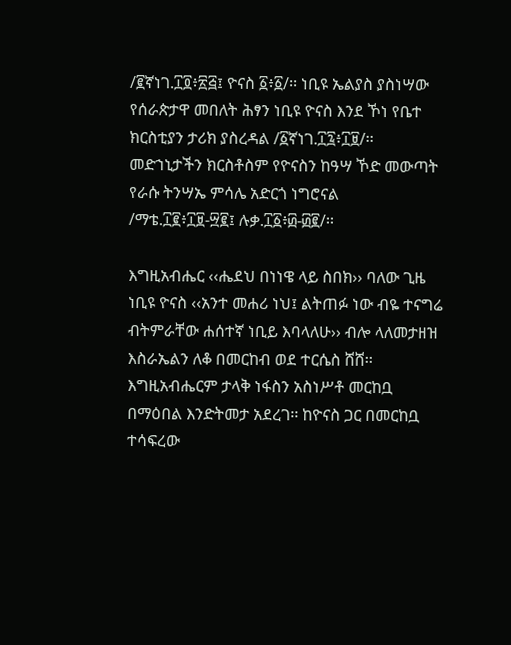/፪ኛነገ.፲፬፥፳፭፤ ዮናስ ፩፥፩/፡፡ ነቢዩ ኤልያስ ያስነሣው የሰራጵታዋ መበለት ሕፃን ነቢዩ ዮናስ እንደ ኾነ የቤተ ክርስቲያን ታሪክ ያስረዳል /፩ኛነገ.፲፯፥፲፱/፡፡ መድኀኒታችን ክርስቶስም የዮናስን ከዓሣ ኾድ መውጣት የራሱ ትንሣኤ ምሳሌ አድርጎ ነግሮናል /ማቴ.፲፪፥፲፱-፵፪፤ ሉቃ.፲፩፥፴-፴፪/፡፡

እግዚአብሔር ‹‹ሔደህ በነነዌ ላይ ስበክ›› ባለው ጊዜ ነቢዩ ዮናስ ‹‹አንተ መሐሪ ነህ፤ ልትጠፉ ነው ብዬ ተናግሬ ብትምራቸው ሐሰተኛ ነቢይ እባላለሁ›› ብሎ ላለመታዘዝ እስራኤልን ለቆ በመርከብ ወደ ተርሴስ ሸሸ፡፡ እግዚአብሔርም ታላቅ ነፋስን አስነሥቶ መርከቧ በማዕበል እንድትመታ አደረገ፡፡ ከዮናስ ጋር በመርከቧ ተሳፍረው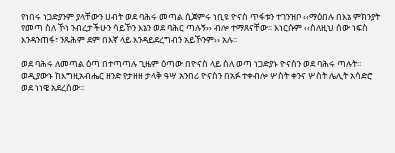የነበሩ ነጋድያንም ያላቸውን ሀብት ወደ ባሕሩ መጣል ሲጀምሩ ነቢዩ ዮናስ ጥፋቱን ተገንዝቦ ‹‹ማዕበሉ በእኔ ምክንያት የመጣ ስለ ኾነ ንብረታችሁን ሳይኾን እኔን ወደ ባሕር ጣሉኝ›› ብሎ ተማጸናቸው፡፡ እነርሱም ‹‹ስለዚህ ሰው ነፍስ እንዳንጠፋ፣ ንጹሕም ደም በእኛ ላይ እንዳይደረግብን አይኾንም›› አሉ፡፡

ወደ ባሕሩ ለመጣል ዕጣ በተጣጣሉ ጊዜም ዕጣው በዮናስ ላይ ስለ ወጣ ነጋድያኑ ዮናስን ወደ ባሕሩ ጣሉት፡፡ ወዲያውኑ ከእግዚአብሔር ዘንድ የታዘዘ ታላቅ ዓሣ አንበሪ ዮናስን በአፉ ተቀብሎ ሦስት ቀንና ሦስት ሌሊት አሳድሮ ወደ ነነዌ አደረሰው፡፡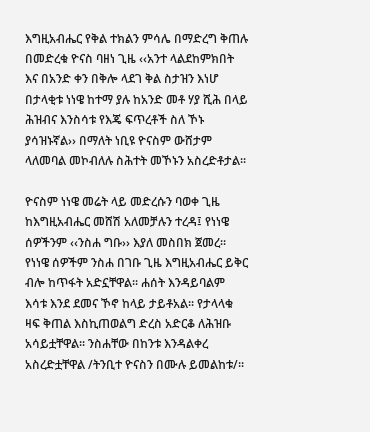እግዚአብሔር የቅል ተክልን ምሳሌ በማድረግ ቅጠሉ በመድረቁ ዮናስ ባዘነ ጊዜ ‹‹አንተ ላልደከምክበት እና በአንድ ቀን በቅሎ ላደገ ቅል ስታዝን እነሆ በታላቂቱ ነነዌ ከተማ ያሉ ከአንድ መቶ ሃያ ሺሕ በላይ ሕዝብና እንስሳቱ የእጄ ፍጥረቶች ስለ ኾኑ ያሳዝኑኛል›› በማለት ነቢዩ ዮናስም ውሸታም ላለመባል መኮብለሉ ስሕተት መኾኑን አስረድቶታል፡፡

ዮናስም ነነዌ መሬት ላይ መድረሱን ባወቀ ጊዜ ከእግዚአብሔር መሸሽ አለመቻሉን ተረዳ፤ የነነዌ ሰዎችንም ‹‹ንስሐ ግቡ›› እያለ መስበክ ጀመረ፡፡ የነነዌ ሰዎችም ንስሐ በገቡ ጊዜ እግዚአብሔር ይቅር ብሎ ከጥፋት አድኗቸዋል፡፡ ሐሰት እንዳይባልም እሳቱ እንደ ደመና ኾኖ ከላይ ታይቶአል፡፡ የታላላቁ ዛፍ ቅጠል እስኪጠወልግ ድረስ አድርቆ ለሕዝቡ አሳይቷቸዋል፡፡ ንስሐቸው በከንቱ እንዳልቀረ አስረድቷቸዋል /ትንቢተ ዮናስን በሙሉ ይመልከቱ/፡፡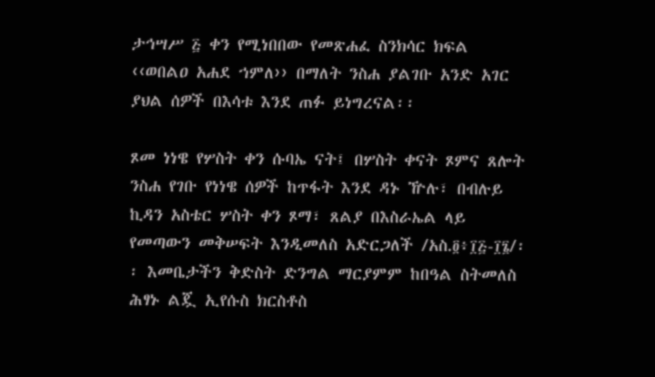ታኅሣሥ ፭ ቀን የሚነበበው የመጽሐፈ ስንክሳር ክፍል ‹‹ወበልዐ አሐደ ኀምለ›› በማለት ንስሐ ያልገቡ አንድ አገር ያህል ሰዎች በእሳቱ እንደ ጠፉ ይነግረናል፡፡

ጾመ ነነዌ የሦስት ቀን ሱባኤ ናት፤ በሦስት ቀናት ጾምና ጸሎት ንስሐ የገቡ የነነዌ ሰዎች ከጥፋት እንደ ዳኑ ዅሉ፣ በብሉይ ኪዳን አስቴር ሦስት ቀን ጾማ፣ ጸልያ በእስራኤል ላይ የመጣውን መቅሠፍት እንዲመለስ አድርጋለች /አስ.፬፥፲፭-፲፮/፡፡ እመቤታችን ቅድስት ድንግል ማርያምም ከበዓል ስትመለስ ሕፃኑ ልጇ ኢየሱስ ክርስቶስ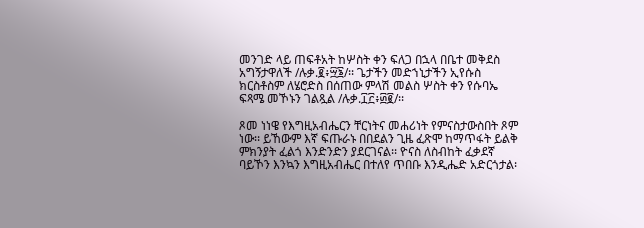መንገድ ላይ ጠፍቶአት ከሦስት ቀን ፍለጋ በኋላ በቤተ መቅደስ አግኝታዋለች /ሉቃ.፪፥፵፮/፡፡ ጌታችን መድኀኒታችን ኢየሱስ ክርስቶስም ለሄሮድስ በሰጠው ምላሽ መልስ ሦስት ቀን የሱባኤ ፍጻሜ መኾኑን ገልጿል /ሉቃ.፲፫፥፴፪/፡፡

ጾመ ነነዌ የእግዚአብሔርን ቸርነትና መሐሪነት የምናስታውስበት ጾም ነው፡፡ ይኸውም እኛ ፍጡራኑ በበደልን ጊዜ ፈጽሞ ከማጥፋት ይልቅ ምክንያት ፈልጎ እንድንድን ያደርገናል፡፡ ዮናስ ለስብከት ፈቃደኛ ባይኾን እንኳን እግዚአብሔር በተለየ ጥበቡ እንዲሔድ አድርጎታል፡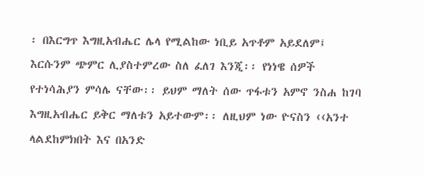፡ በእርግጥ እግዚአብሔር ሌላ የሚልከው ነቢይ አጥቶም አይደለም፤ እርሱንም ጭምር ሊያስተምረው ስለ ፈለገ እንጂ፡፡ የነነዌ ሰዎች የተነሳሕያን ምሳሌ ናቸው፡፡ ይህም ማለት ሰው ጥፋቱን አምኖ ንስሐ ከገባ እግዚአብሔር ይቅር ማለቱን አይተውም፡፡ ለዚህም ነው ዮናስን ‹‹አንተ ላልደከምክበት እና በአንድ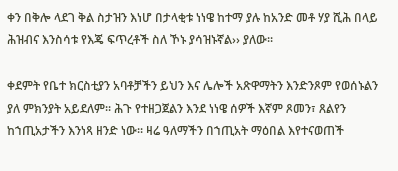ቀን በቅሎ ላደገ ቅል ስታዝን እነሆ በታላቂቱ ነነዌ ከተማ ያሉ ከአንድ መቶ ሃያ ሺሕ በላይ ሕዝብና እንስሳቱ የእጄ ፍጥረቶች ስለ ኾኑ ያሳዝኑኛል›› ያለው፡፡

ቀደምት የቤተ ክርስቲያን አባቶቻችን ይህን እና ሌሎች አጽዋማትን እንድንጾም የወሰኑልን ያለ ምክንያት አይደለም፡፡ ሕጉ የተዘጋጀልን እንደ ነነዌ ሰዎች እኛም ጾመን፣ ጸልየን ከኀጢአታችን እንነጻ ዘንድ ነው፡፡ ዛሬ ዓለማችን በኀጢአት ማዕበል እየተናወጠች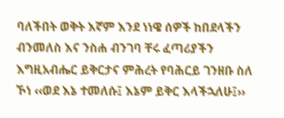ባለችበት ወቅት እኛም እንደ ነነዌ ሰዎች ከበደላችን ብንመለስ እና ንስሐ ብንገባ ቸሩ ፈጣሪያችን እግዚአብሔር ይቅርታና ምሕረት የባሕርይ ገንዘቡ ስለ ኾነ ‹‹ወደ እኔ ተመለሱ፤ እኔም ይቅር እላችኋለሁ፤››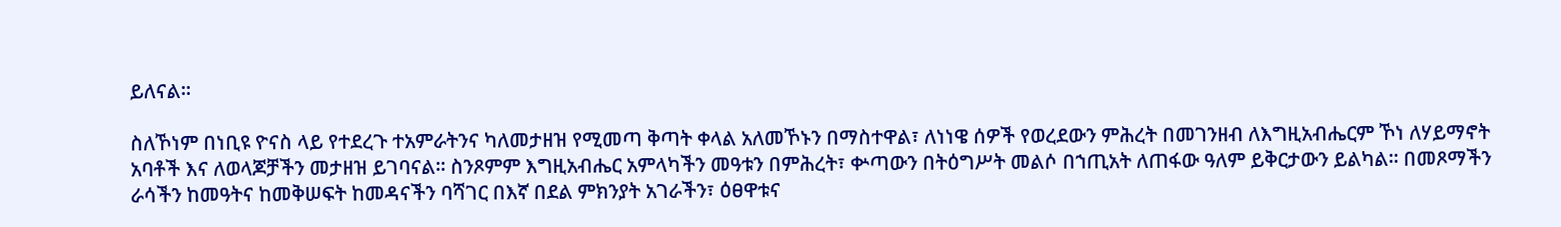ይለናል፡፡

ስለኾነም በነቢዩ ዮናስ ላይ የተደረጉ ተአምራትንና ካለመታዘዝ የሚመጣ ቅጣት ቀላል አለመኾኑን በማስተዋል፣ ለነነዌ ሰዎች የወረደውን ምሕረት በመገንዘብ ለእግዚአብሔርም ኾነ ለሃይማኖት አባቶች እና ለወላጆቻችን መታዘዝ ይገባናል፡፡ ስንጾምም እግዚአብሔር አምላካችን መዓቱን በምሕረት፣ ቍጣውን በትዕግሥት መልሶ በኀጢአት ለጠፋው ዓለም ይቅርታውን ይልካል፡፡ በመጾማችን ራሳችን ከመዓትና ከመቅሠፍት ከመዳናችን ባሻገር በእኛ በደል ምክንያት አገራችን፣ ዕፀዋቱና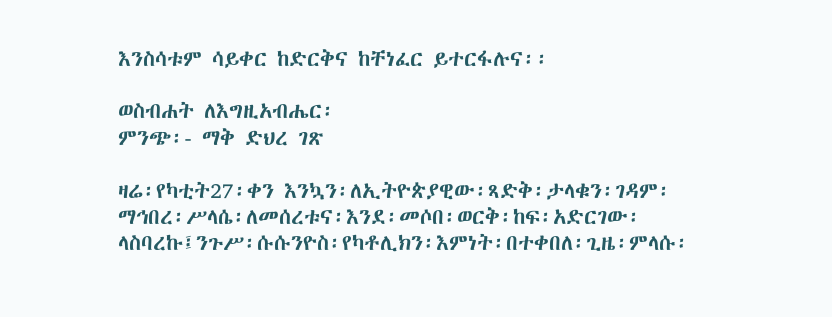እንስሳቱም ሳይቀር ከድርቅና ከቸነፈር ይተርፋሉና፡፡

ወስብሐት ለእግዚአብሔር፡
ምንጭ፡- ማቅ ድህረ ገጽ

ዛሬ፡የካቲት27፡ቀን እንኳን፡ለኢትዮጵያዊው፡ጻድቅ፡ታላቁን፡ገዳም፡ማኅበረ፡ሥላሴ፡ለመሰረቱና፡እንደ፡መሶበ፡ወርቅ፡ከፍ፡አድርገው፡ላስባረኩ፤ንጉሥ፡ሱሱንዮስ፡የካቶሊክን፡እምነት፡በተቀበለ፡ጊዜ፡ምላሱ፡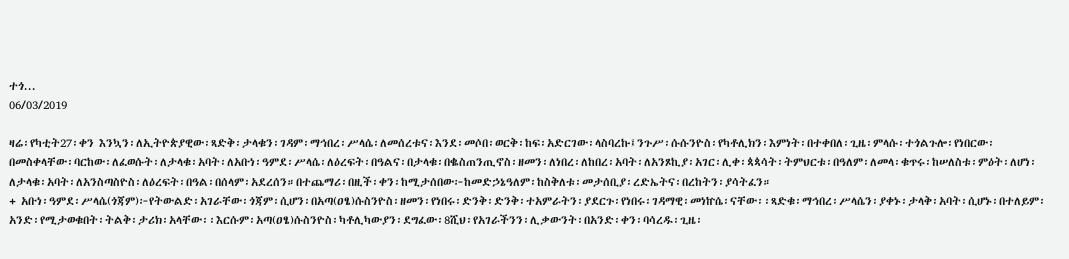ተጎ...
06/03/2019

ዛሬ፡የካቲት27፡ቀን እንኳን፡ለኢትዮጵያዊው፡ጻድቅ፡ታላቁን፡ገዳም፡ማኅበረ፡ሥላሴ፡ለመሰረቱና፡እንደ፡መሶበ፡ወርቅ፡ከፍ፡አድርገው፡ላስባረኩ፤ንጉሥ፡ሱሱንዮስ፡የካቶሊክን፡እምነት፡በተቀበለ፡ጊዜ፡ምላሱ፡ተጎልጉሎ፡የነበርው፡በመስቀላቸው፡ባርከው፡ለፈወሱት፡ለታላቁ፡አባት፡ለአቡነ፡ዓምደ፡ሥላሴ፡ለዕረፍት፡በዓልና፡በታላቁ፡በቈስጠንጢኖስ፡ዘመን፡ለነበረ፡ለከበረ፡አባት፡ለአንጾኪያ፡አገር፡ሊቀ፡ጳጳሳት፡ትምህርቱ፡በዓለም፡ለመላ፡ቁጥሩ፡ከሠለስቱ፡ምዕት፡ለሆነ፡ለታላቁ፡አባት፡ለአንስጣስዮስ፡ለዕረፍት፡በዓል፡በሰላም፡አደረሰን።በተጨማሪ፡በዚች፡ቀን፡ከሚታሰበው፦ከመድኃኔዓለም፡ከስቅለቱ፡መታሰቢያ፡ረድኤትና፡በረከትን፡ያሳትፈን።
+ አቡነ፡ዓምደ፡ሥላሴ(ጎጃም)፦የትውልድ፡አገራቸው፡ጎጃም፡ሲሆን፡በአጣ(ዐፄ)ሱስንዮስ፡ዘመን፡የነበሩ፡ድንቅ፡ድንቅ፡ተአምራትን፡ያደርጉ፡የነበሩ፡ገዳማዊ፡መነኵሴ፡ናቸው፡፡ጻድቁ፡ማኅበረ፡ሥላሴን፡ያቀኑ፡ታላቅ፡አባት፡ሲሆኑ፡በተለይም፡አንድ፡የሚታወቁበት፡ትልቅ፡ታሪክ፡አላቸው፡፡እርሱም፡አጣ(ዐፄ)ሱስንዮስ፡ካቶሊካውያን፡ደግፈው፡8ሺህ፡የአገራችንን፡ሊቃውንት፡በአንድ፡ቀን፡ባሳረዱ፡ጊዜ፡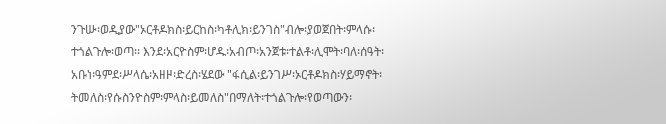ንጉሡ፡ወዲያው"ኦርቶዶክስ፡ይርከስ፡ካቶሊክ፡ይንገስ"ብሎ፡ያወጀበት፡ምላሱ፡ተጎልጉሎ፡ወጣ፡፡ እንደ፡አርዮስም፡ሆዱ፡አብጦ፡አንጀቱ፡ተልቶ፡ሊሞት፡ባለ፡ሰዓት፡አቡነ፡ዓምደ፡ሥላሴ፡አዘዞ፡ድረስ፡ሄደው "ፋሲል፡ይንገሥ፡ኦርቶዶክስ፡ሃይማኖት፡ትመለስ፡የሱስንዮስም፡ምላስ፡ይመለስ"በማለት፡ተጎልጉሎ፡የወጣውን፡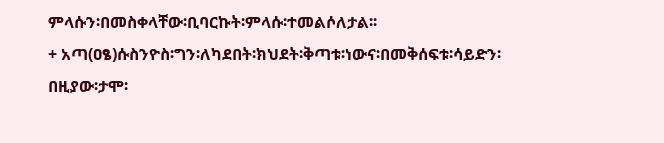ምላሱን፡በመስቀላቸው፡ቢባርኩት፡ምላሱ፡ተመልሶለታል፡፡
+ አጣ(ዐፄ)ሱስንዮስ፡ግን፡ለካደበት፡ክህደት፡ቅጣቱ፡ነውና፡በመቅሰፍቱ፡ሳይድን፡በዚያው፡ታሞ፡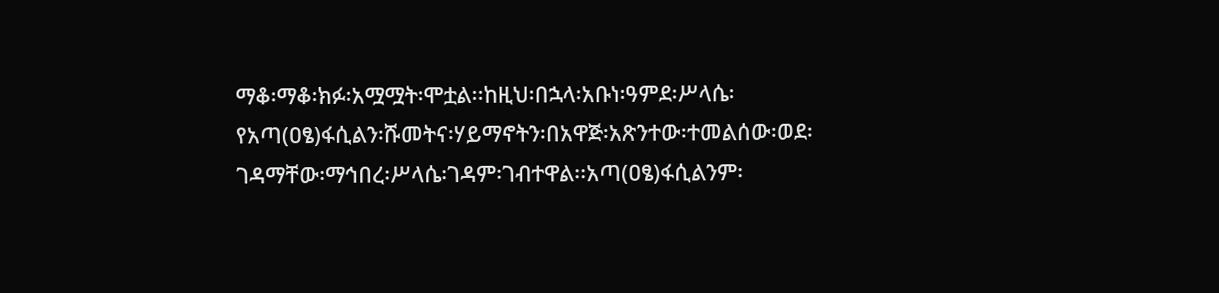ማቆ፡ማቆ፡ክፉ፡አሟሟት፡ሞቷል፡፡ከዚህ፡በኋላ፡አቡነ፡ዓምደ፡ሥላሴ፡የአጣ(ዐፄ)ፋሲልን፡ሹመትና፡ሃይማኖትን፡በአዋጅ፡አጽንተው፡ተመልሰው፡ወደ፡ገዳማቸው፡ማኅበረ፡ሥላሴ፡ገዳም፡ገብተዋል፡፡አጣ(ዐፄ)ፋሲልንም፡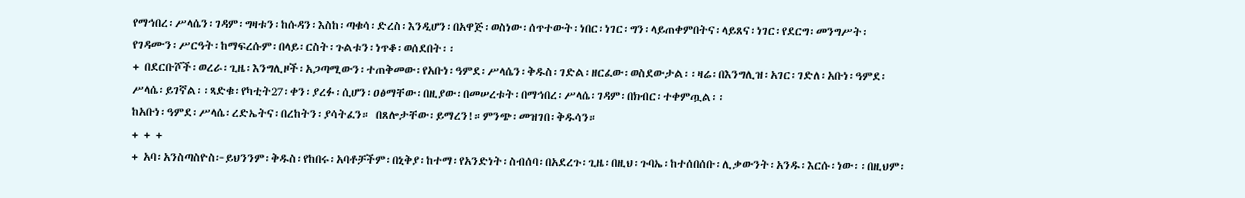የማኅበረ፡ሥላሴን፡ገዳም፡ግዛቱን፡ከሱዳን፡እስከ፡ጣቁሳ፡ድረስ፡እንዲሆን፡በአዋጅ፡ወስነው፡ሰጥተውት፡ነበር፡ነገር፡ግን፡ላይጠቀምበትና፡ላይጸና፡ነገር፡የደርግ፡መንግሥት፡የገዳሙን፡ሥርዓት፡ከማፍረሱም፡በላይ፡ርስት፡ጉልቱን፡ነጥቆ፡ወሰደበት፡፡
+ በደርቡሾች፡ወረራ፡ጊዜ፡እንግሊዞች፡አጋጣሚውን፡ተጠቅመው፡የአቡነ፡ዓምደ፡ሥላሴን፡ቅዱስ፡ገድል፡ዘርፈው፡ወስደውታል፡፡ዛሬ፡በእንግሊዝ፡አገር፡ገድለ፡አቡነ፡ዓምደ፡ሥላሴ፡ይገኛል፡፡ጻድቁ፡የካቲት27፡ቀን፡ያረፉ፡ሲሆን፡ዐፅማቸው፡በዚያው፡በመሠረቱት፡በማኅበረ፡ሥላሴ፡ገዳም፡በክብር፡ተቀምጧል፡፡
ከአቡነ፡ዓምደ፡ሥላሴ፡ረድኤትና፡በረከትን፡ያሳትፈን። በጸሎታቸው፡ይማረን!።ምንጭ፡መዝገበ፡ቅዱሳን።
+ + +
+ አባ፡አንስጣስዮስ፦ይህንንም፡ቅዱስ፡የከበሩ፡አባቶቻችም፡በኒቅያ፡ከተማ፡የአንድነት፡ስብሰባ፡በአደረጉ፡ጊዜ፡በዚህ፡ጉባኤ፡ከተሰበሰቡ፡ሊቃውንት፡አንዱ፡እርሱ፡ነው፡፡በዚህም፡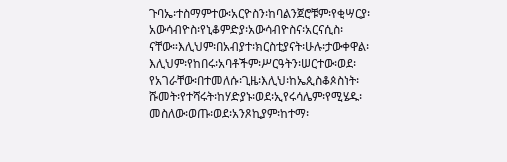ጉባኤ፡ተስማምተው፡አርዮስን፡ከባልንጀሮቹም፡የቂሣርያ፡አውሳብዮስ፡የኒቆምድያ፡አውሳብዮስና፡አርናሲስ፡ናቸው።እሊህም፡በአብያተ፡ክርስቲያናት፡ሁሉ፡ታውቀዋል፡እሊህም፡የከበሩ፡አባቶችም፡ሥርዓትን፡ሠርተው፡ወደ፡የአገራቸው፡በተመለሱ፡ጊዜ፡እሊህ፡ከኤጲስቆጶስነት፡ሹመት፡የተሻሩት፡ከሃድያኑ፡ወደ፡ኢየሩሳሌም፡የሚሄዱ፡መስለው፡ወጡ፡ወደ፡አንጾኪያም፡ከተማ፡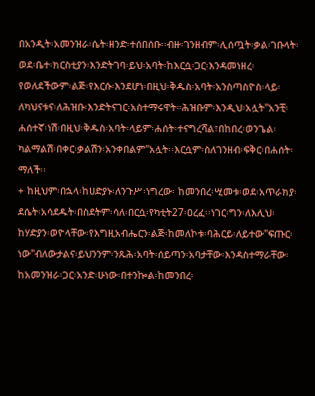በአንዲት፡አመንዝራ፡ሴት፡ዘንድ፡ተሰበሰቡ፡፡ብዙ፡ገንዘብም፡ሊሰጧት፡ቃል፡ገቡላት፡ ወደ፡ቤተ፡ክርስቲያን፡እንድትገባ፡ይህ፡አባት፡ከእርሷ፡ጋር፡እንዳመነዘረ፡የወለደችውም፡ልጅ፡የእርሱ፡እንደሆነ፡በዚህ፡ቅዱስ፡አባት፡አንስጣስዮስ፡ላይ፡ለካህናቱና፡ለሕዝቡ፡እንድትናገር፡አስተማሩዋት።ሕዝቡም፡እንዲህ፡አሏት"አንቺ፡ሐሰተኛ፡ነሽ፡በዚህ፡ቅዱስ፡አባት፡ላይም፡ሐሰት፡ተናግረሻል፣በከበረ፡ወንጌል፡ካልማልሽ፡በቀር፡ቃልሽን፡አንቀበልም"አሏት፡፡እርሷም፡ስለገንዘብ፡ፍቅር፡በሐሰት፡ማለች፡፡
+ ከዚህም፡በኋላ፡ከሀድያኑ፡ለንጉሥ፡ነግረው፡ ከመንበረ፡ሢመቱ፡ወደ፡አጥራክያ፡ደሴት፡አሳደዱት፡በስደትም፡ሳለ፡በርሷ፡የካቲት27፡ዐረፈ፡፡ነገር፡ግን፡ለእሊህ፡ከሃድያን፡ወዮላቸው፡የእግዚአብሔርን፡ልጅ፡ከመለኮቱ፡ባሕርይ፡ለይተው"ፍጡር፡ነው"ብለውታልና፡ይህንንም፡ንጹሕ፡አባት፡ሰይጣን፡አባታቸው፡እንዳስተማራቸው፡ከአመንዝራ፡ጋር፡አንድ፡ሁነው፡በተንኰል፡ከመንበረ፡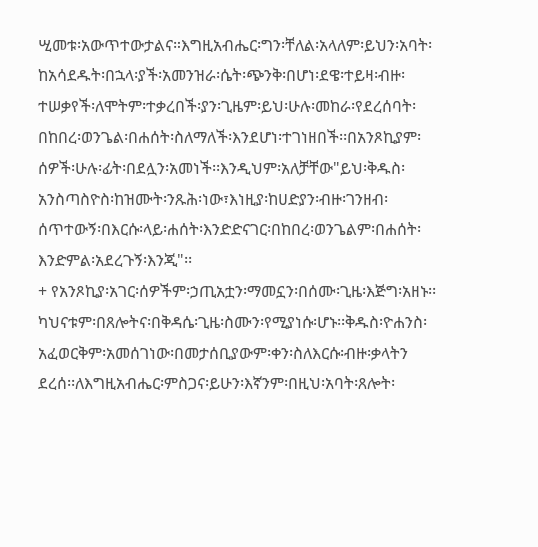ሢመቱ፡አውጥተውታልና።እግዚአብሔር፡ግን፡ቸለል፡አላለም፡ይህን፡አባት፡ከአሳደዱት፡በኋላ፡ያች፡አመንዝራ፡ሴት፡ጭንቅ፡በሆነ፡ደዌ፡ተይዛ፡ብዙ፡ተሠቃየች፡ለሞትም፡ተቃረበች፡ያን፡ጊዜም፡ይህ፡ሁሉ፡መከራ፡የደረሰባት፡በከበረ፡ወንጌል፡በሐሰት፡ስለማለች፡እንደሆነ፡ተገነዘበች፡፡በአንጾኪያም፡ሰዎች፡ሁሉ፡ፊት፡በደሏን፡አመነች፡፡እንዲህም፡አለቻቸው"ይህ፡ቅዱስ፡አንስጣስዮስ፡ከዝሙት፡ንጹሕ፡ነው፣እነዚያ፡ከሀድያን፡ብዙ፡ገንዘብ፡ሰጥተውኝ፡በእርሱ፡ላይ፡ሐሰት፡እንድድናገር፡በከበረ፡ወንጌልም፡በሐሰት፡እንድምል፡አደረጉኝ፡እንጂ"፡፡
+ የአንጾኪያ፡አገር፡ሰዎችም፡ኃጢአቷን፡ማመኗን፡በሰሙ፡ጊዜ፡እጅግ፡አዘኑ፡፡ካህናቱም፡በጸሎትና፡በቅዳሴ፡ጊዜ፡ስሙን፡የሚያነሱ፡ሆኑ፡፡ቅዱስ፡ዮሐንስ፡አፈወርቅም፡አመሰገነው፡በመታሰቢያውም፡ቀን፡ስለእርሱ፡ብዙ፡ቃላትን ደረሰ፡፡ለእግዚአብሔር፡ምስጋና፡ይሁን፡እኛንም፡በዚህ፡አባት፡ጸሎት፡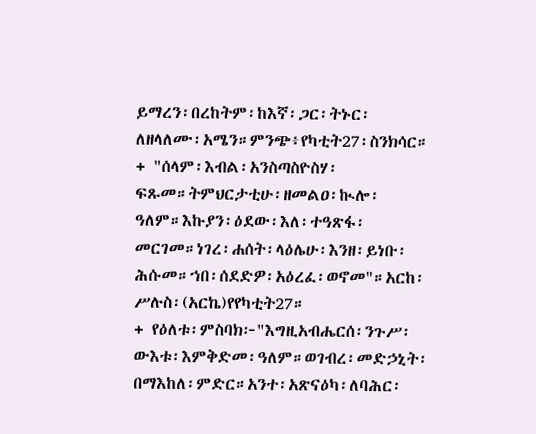ይማረን፡በረከትም፡ከእኛ፡ጋር፡ትኑር፡ለዘላለሙ፡አሜን።ምንጭ፥የካቲት27፡ስንክሳር።
+ "ሰላም፡እብል፡አንስጣስዮስሃ፡ፍጹመ።ትምህርታቲሁ፡ዘመልዐ፡ኲሎ፡ዓለም።እኩያን፡ዕደው፡እለ፡ተዓጽፋ፡መርገመ።ነገረ፡ሐሰት፡ላዕሌሁ፡እንዘ፡ይነቡ፡ሕሱመ።ኀበ፡ሰደድዎ፡አዕረፈ፡ወኖመ"።አርከ፡ሥሉስ፡(አርኬ)የየካቲት27።
+ የዕለቱ፡ምስባክ፦"እግዚአብሔርሰ፡ንጉሥ፡ውእቱ፡እምቅድመ፡ዓለም።ወገብረ፡መድኃኒት፡በማእከለ፡ምድር።አንተ፡አጽናዕካ፡ለባሕር፡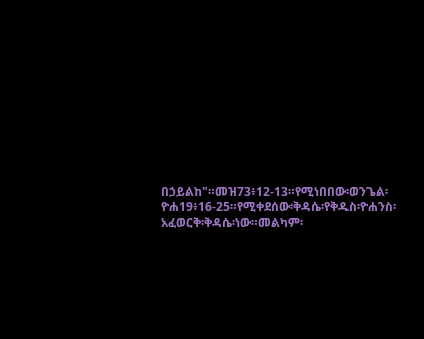በኃይልከ"።መዝ73፥12-13።የሚነበበው፡ወንጌል፡ዮሐ19፥16-25።የሚቀደሰው፡ቅዳሴ፡የቅዱስ፡ዮሐንስ፡አፈወርቅ፡ቅዳሴ፡ነው።መልካም፡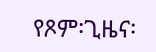የጾም፡ጊዜና፡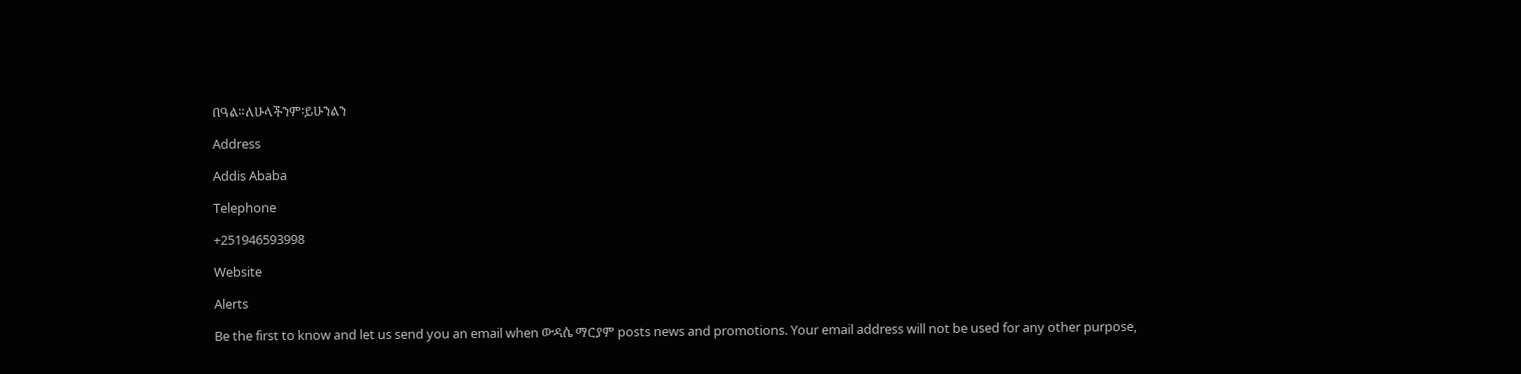በዓል።ለሁላችንም፡ይሁንልን

Address

Addis Ababa

Telephone

+251946593998

Website

Alerts

Be the first to know and let us send you an email when ውዳሴ ማርያም posts news and promotions. Your email address will not be used for any other purpose,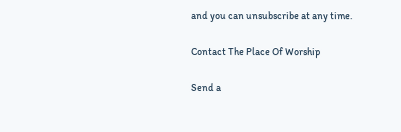and you can unsubscribe at any time.

Contact The Place Of Worship

Send a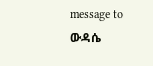message to ውዳሴ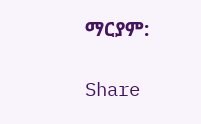ማርያም:

Share